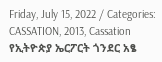Friday, July 15, 2022 / Categories: CASSATION, 2013, Cassation የኢትዮጵያ ኤርፖርት ጎንደር አፄ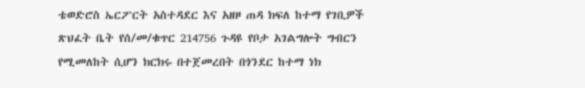ቴወድሮስ ኤርፖርት አስተዳደር እና አዘዞ ጠዳ ክፍለ ከተማ የገቢዎች ጽህፈት ቤት የሰ/መ/ቁጥር 214756 ጉዳዩ የቦታ አገልግሎት ግብርን የሚመለከት ሲሆን ክርክሩ በተጀመረበት በጎንደር ከተማ ነክ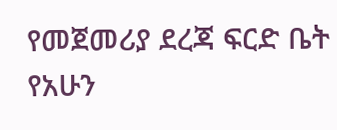የመጀመሪያ ደረጃ ፍርድ ቤት የአሁን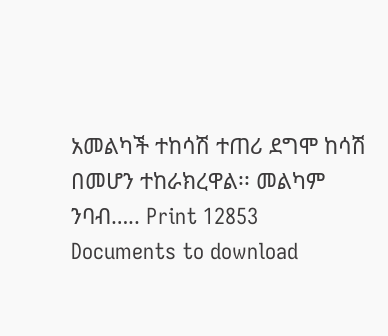አመልካች ተከሳሽ ተጠሪ ደግሞ ከሳሽ በመሆን ተከራክረዋል፡፡ መልካም ንባብ….. Print 12853 Documents to download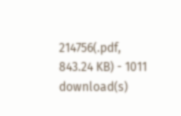214756(.pdf, 843.24 KB) - 1011 download(s)